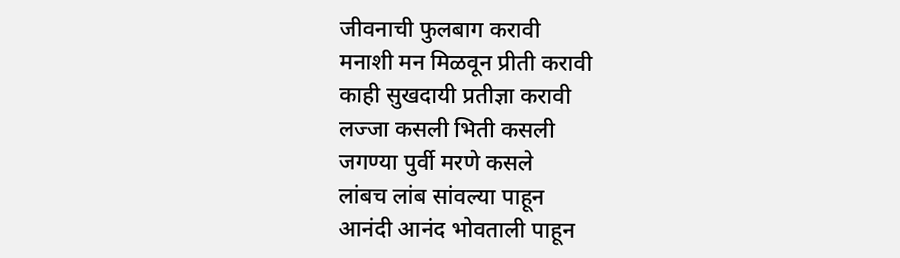जीवनाची फुलबाग करावी
मनाशी मन मिळवून प्रीती करावी
काही सुखदायी प्रतीज्ञा करावी
लज्जा कसली भिती कसली
जगण्या पुर्वी मरणे कसले
लांबच लांब सांवल्या पाहून
आनंदी आनंद भोवताली पाहून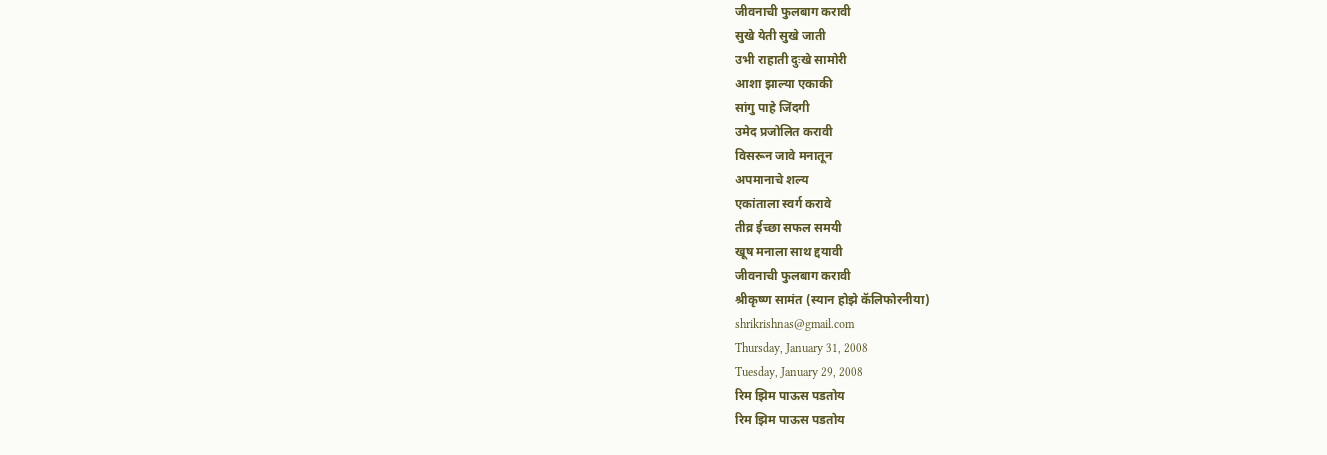जीवनाची फुलबाग करावी
सुखे येती सुखे जाती
उभी राहाती दुःखे सामोरी
आशा झाल्या एकाकी
सांगु पाहे जिंदगी
उमेद प्रजोलित करावी
विसरून जावे मनातून
अपमानाचे शल्य
एकांताला स्वर्ग करावे
तीव्र ईच्छा सफल समयी
खूष मनाला साथ द्दयावी
जीवनाची फुलबाग करावी
श्रीकृष्ण सामंत (स्यान होझे कॅलिफोरनीया)
shrikrishnas@gmail.com
Thursday, January 31, 2008
Tuesday, January 29, 2008
रिम झिम पाऊस पडतोय
रिम झिम पाऊस पडतोय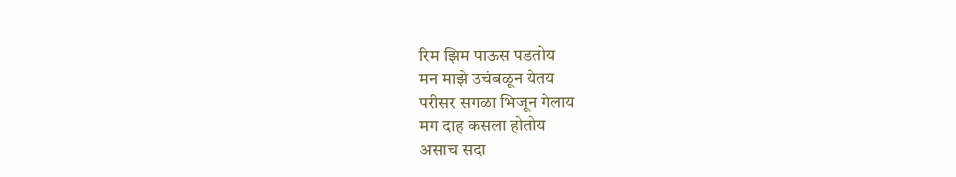रिम झिम पाऊस पडतोय
मन माझे उचंबळून येतय
परीसर सगळा भिजून गेलाय
मग दाह कसला होतोय
असाच सदा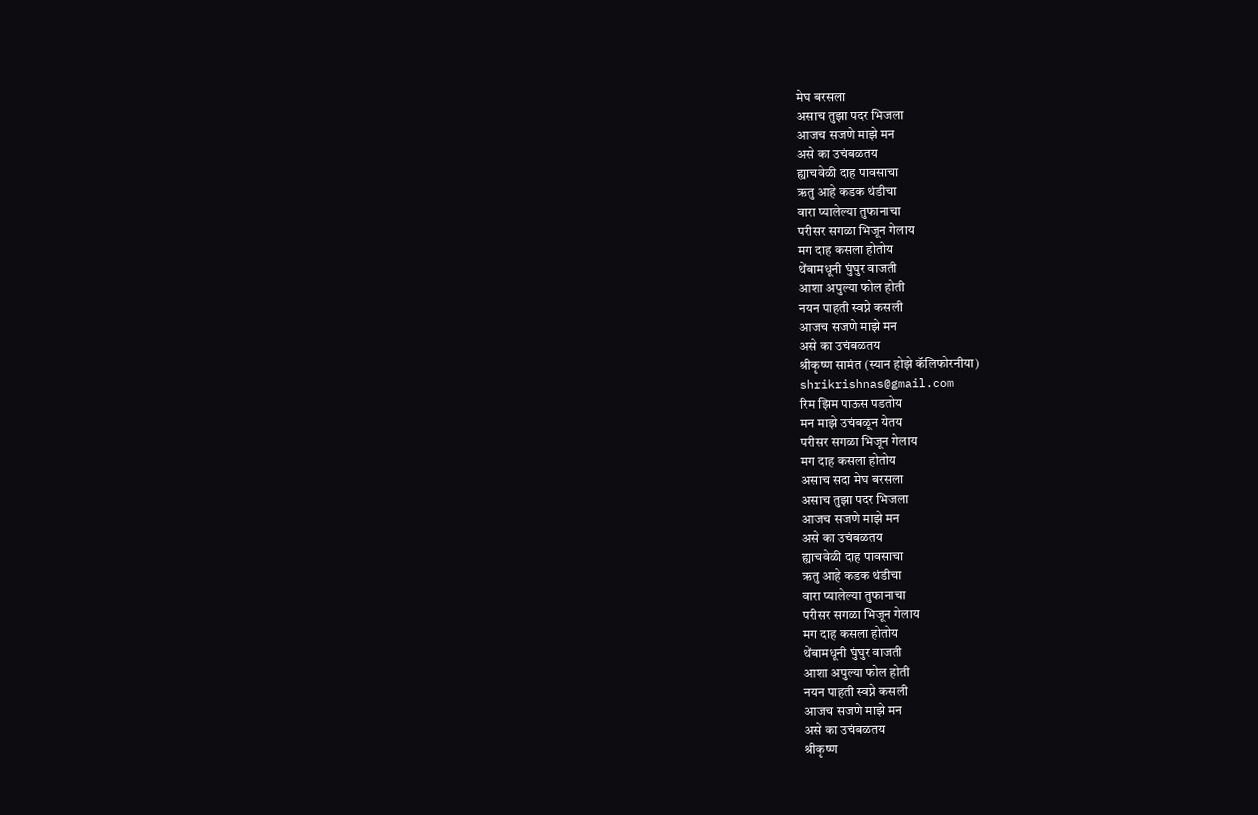मेघ बरसला
असाच तुझा पदर भिजला
आजच सजणे माझे मन
असे का उचंबळतय
ह्याचवेळी दाह पावसाचा
ऋतु आहे कडक थंडीचा
वारा प्यालेल्या तुफानाचा
परीसर सगळा भिजून गेलाय
मग दाह कसला होतोय
थेंबामधूनी घुंघुर वाजती
आशा अपुल्या फोल होती
नयन पाहती स्वप्ने कसली
आजच सजणे माझे मन
असे का उचंबळतय
श्रीकृष्ण सामंत (स्यान होझे कॅलिफोरनीया)
shrikrishnas@gmail.com
रिम झिम पाऊस पडतोय
मन माझे उचंबळून येतय
परीसर सगळा भिजून गेलाय
मग दाह कसला होतोय
असाच सदा मेघ बरसला
असाच तुझा पदर भिजला
आजच सजणे माझे मन
असे का उचंबळतय
ह्याचवेळी दाह पावसाचा
ऋतु आहे कडक थंडीचा
वारा प्यालेल्या तुफानाचा
परीसर सगळा भिजून गेलाय
मग दाह कसला होतोय
थेंबामधूनी घुंघुर वाजती
आशा अपुल्या फोल होती
नयन पाहती स्वप्ने कसली
आजच सजणे माझे मन
असे का उचंबळतय
श्रीकृष्ण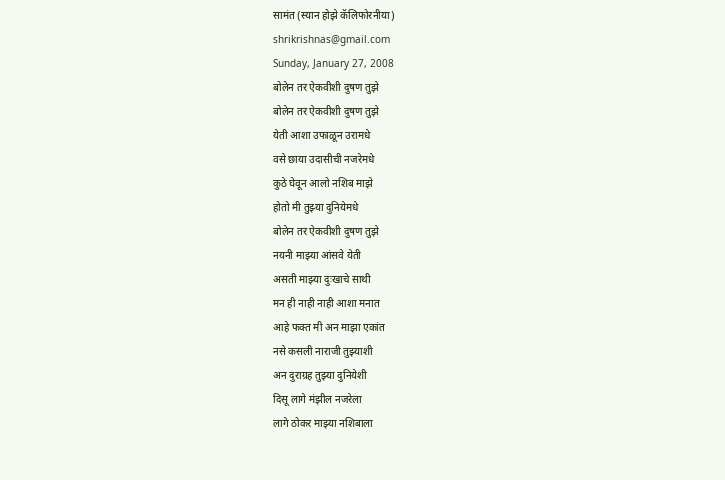सामंत (स्यान होझे कॅलिफोरनीया)
shrikrishnas@gmail.com
Sunday, January 27, 2008
बोलेन तर ऐकवीशी दुषण तुझे
बोलेन तर ऐकवीशी दुषण तुझे
येती आशा उफाळून उरामधे
वसे छाया उदासीची नजरेमधे
कुठे घेवून आलो नशिब माझे
होतो मी तुझ्या दुनियेमधे
बोलेन तर ऐकवीशी दुषण तुझे
नयनी माझ्या आंसवे येती
असती माझ्या दुःखाचे साथी
मन ही नाही नाही आशा मनात
आहे फक्त मी अन माझा एकांत
नसे कसली नाराजी तुझ्याशी
अन दुराग्रह तुझ्या दुनियेशी
दिसू लागे मंझील नजरेला
लागे ठोकर माझ्या नशिबाला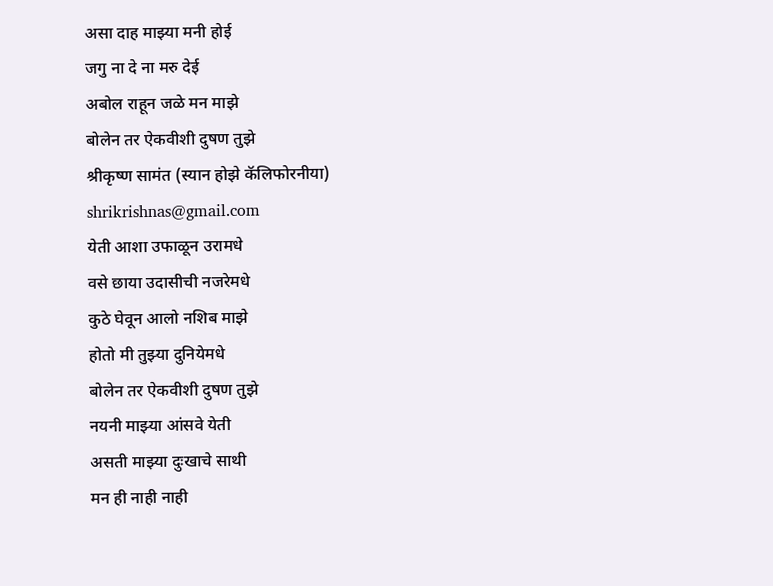असा दाह माझ्या मनी होई
जगु ना दे ना मरु देई
अबोल राहून जळे मन माझे
बोलेन तर ऐकवीशी दुषण तुझे
श्रीकृष्ण सामंत (स्यान होझे कॅलिफोरनीया)
shrikrishnas@gmail.com
येती आशा उफाळून उरामधे
वसे छाया उदासीची नजरेमधे
कुठे घेवून आलो नशिब माझे
होतो मी तुझ्या दुनियेमधे
बोलेन तर ऐकवीशी दुषण तुझे
नयनी माझ्या आंसवे येती
असती माझ्या दुःखाचे साथी
मन ही नाही नाही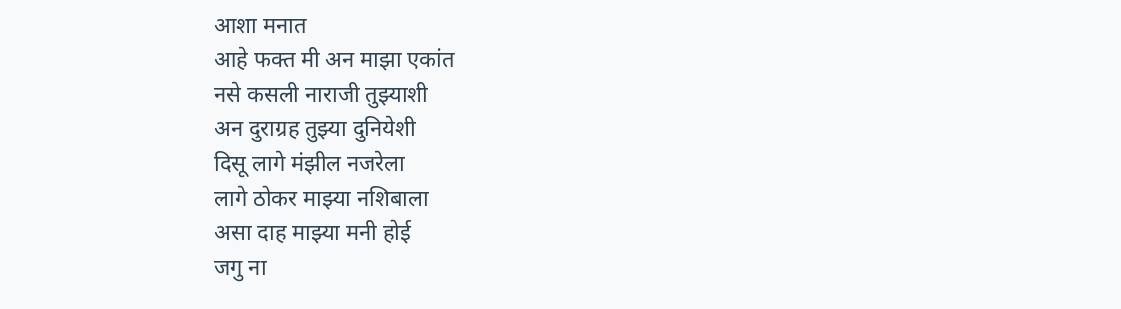आशा मनात
आहे फक्त मी अन माझा एकांत
नसे कसली नाराजी तुझ्याशी
अन दुराग्रह तुझ्या दुनियेशी
दिसू लागे मंझील नजरेला
लागे ठोकर माझ्या नशिबाला
असा दाह माझ्या मनी होई
जगु ना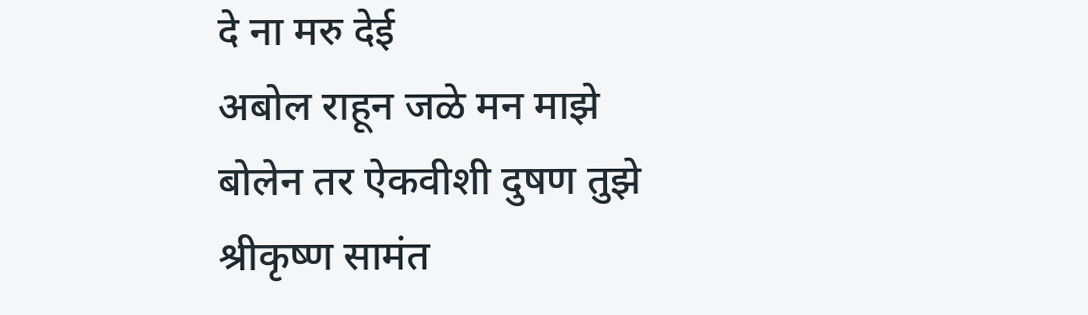दे ना मरु देई
अबोल राहून जळे मन माझे
बोलेन तर ऐकवीशी दुषण तुझे
श्रीकृष्ण सामंत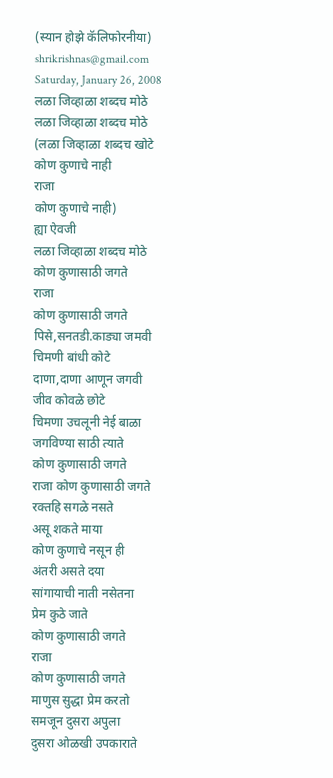(स्यान होझे कॅलिफोरनीया)
shrikrishnas@gmail.com
Saturday, January 26, 2008
लळा जिव्हाळा शब्दच मोठे
लळा जिव्हाळा शब्दच मोठे
(लळा जिव्हाळा शब्दच खोटे
कोण कुणाचे नाही
राजा
कोण कुणाचे नाही)
ह्या ऐवजी
लळा जिव्हाळा शब्दच मोठे
कोण कुणासाठी जगते
राजा
कोण कुणासाठी जगते
पिसे,सनतडी.काड्या जमवी
चिमणी बांधी कोटे
दाणा,दाणा आणून जगवी
जीव कोवळे छोटे
चिमणा उचलूनी नेई बाळा
जगविण्या साठी त्याते
कोण कुणासाठी जगते
राजा कोण कुणासाठी जगते
रक्तहि सगळे नसते
असू शकते माया
कोण कुणाचे नसून ही
अंतरी असते दया
सांगायाची नाती नसेतना
प्रेम कुठे जाते
कोण कुणासाठी जगते
राजा
कोण कुणासाठी जगते
माणुस सुद्धा प्रेम करतो
समजून दुसरा अपुला
दुसरा ओळखी उपकाराते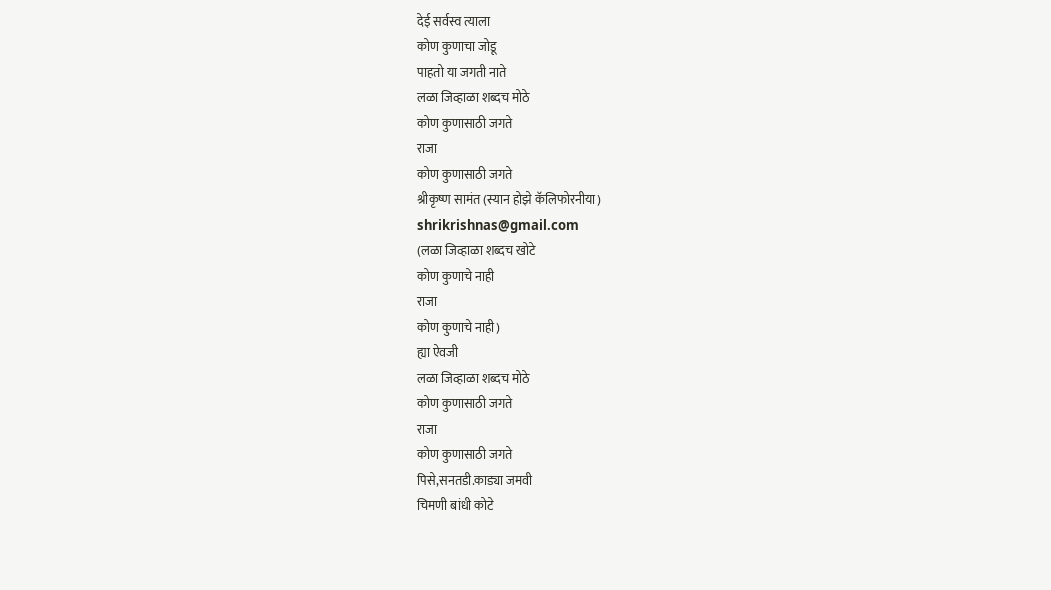देई सर्वस्व त्याला
कोण कुणाचा जोडू
पाहतो या जगती नाते
लळा जिव्हाळा शब्दच मोठे
कोण कुणासाठी जगते
राजा
कोण कुणासाठी जगते
श्रीकृष्ण सामंत (स्यान होझे कॅलिफोरनीया)
shrikrishnas@gmail.com
(लळा जिव्हाळा शब्दच खोटे
कोण कुणाचे नाही
राजा
कोण कुणाचे नाही)
ह्या ऐवजी
लळा जिव्हाळा शब्दच मोठे
कोण कुणासाठी जगते
राजा
कोण कुणासाठी जगते
पिसे,सनतडी.काड्या जमवी
चिमणी बांधी कोटे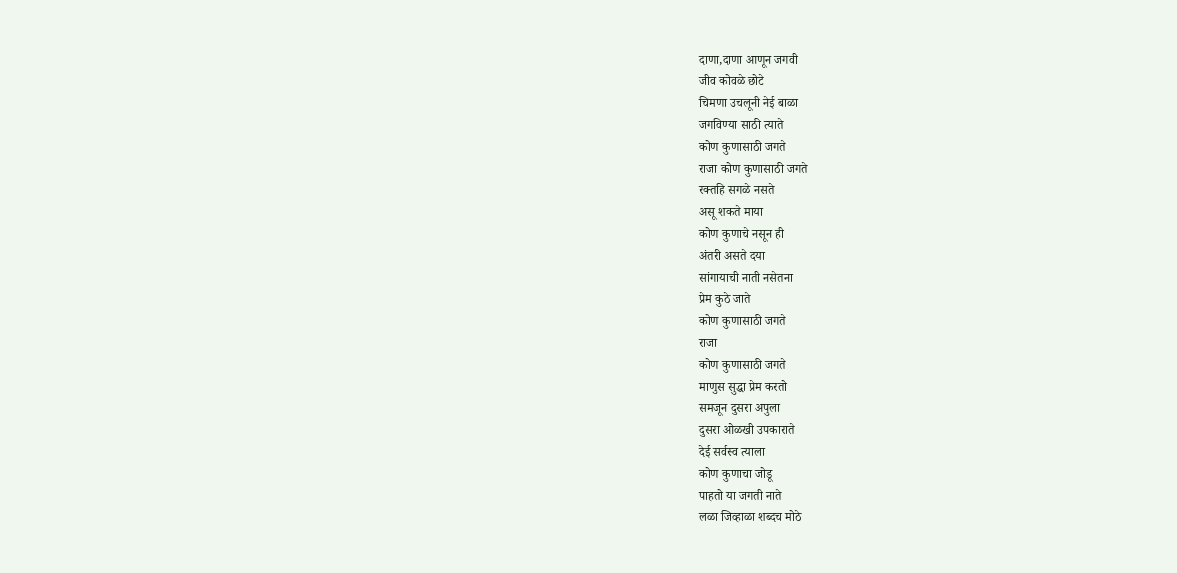दाणा,दाणा आणून जगवी
जीव कोवळे छोटे
चिमणा उचलूनी नेई बाळा
जगविण्या साठी त्याते
कोण कुणासाठी जगते
राजा कोण कुणासाठी जगते
रक्तहि सगळे नसते
असू शकते माया
कोण कुणाचे नसून ही
अंतरी असते दया
सांगायाची नाती नसेतना
प्रेम कुठे जाते
कोण कुणासाठी जगते
राजा
कोण कुणासाठी जगते
माणुस सुद्धा प्रेम करतो
समजून दुसरा अपुला
दुसरा ओळखी उपकाराते
देई सर्वस्व त्याला
कोण कुणाचा जोडू
पाहतो या जगती नाते
लळा जिव्हाळा शब्दच मोठे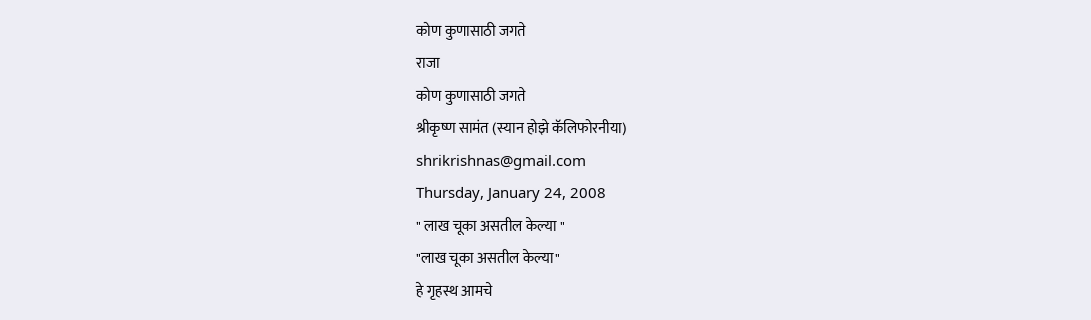कोण कुणासाठी जगते
राजा
कोण कुणासाठी जगते
श्रीकृष्ण सामंत (स्यान होझे कॅलिफोरनीया)
shrikrishnas@gmail.com
Thursday, January 24, 2008
" लाख चूका असतील केल्या "
"लाख चूका असतील केल्या"
हे गृहस्थ आमचे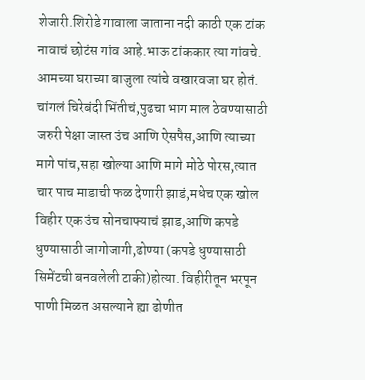शेजारी.शिरोडे गावाला जाताना नदी काठी एक टांक नावाचं छोटंस गांव आहे.भाऊ टांककार त्या गांवचे.
आमच्या घराच्या बाजुला त्यांचे वखारवजा घर होतं. चांगलं चिरेबंदी भिंतीचं,पुढचा भाग माल ठेवण्यासाठी जरुरी पेक्षा जास्त उंच आणि ऐसपैस,आणि त्याच्या मागे पांच,सहा खोल्या आणि मागे मोठे पोरस,त्यात चार पाच माडाची फळ देणारी झाडं,मधेच एक खोल विहीर एक उंच सोनचाफ्याचं झाड,आणि कपडे धुण्यासाठी जागोजागी,ढोण्या (कपडे धुण्यासाठी सिमेंटची बनवलेली टाकी)होत्या. विहीरीतून भरपून पाणी मिळत असल्याने ह्या ढोणीत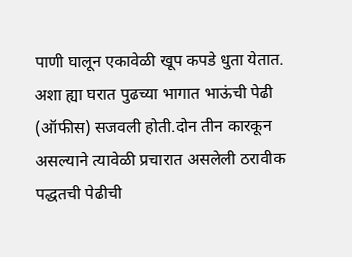पाणी घालून एकावेळी खूप कपडे धुता येतात.
अशा ह्या घरात पुढच्या भागात भाऊंची पेढी (ऑफीस) सजवली होती.दोन तीन कारकून असल्याने त्यावेळी प्रचारात असलेली ठरावीक पद्धतची पेढीची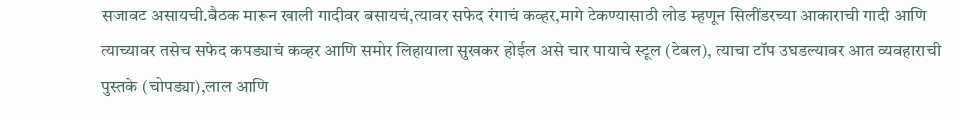सजावट असायची.बैठक मारून खाली गादीवर बसायचं,त्यावर सफेद रंगाचं कव्हर,मागे टेकण्यासाठी लोड म्हणून सिलींडरच्या आकाराची गादी आणि त्याच्यावर तसेच सफेद कपड्याचं कव्हर आणि समोर लिहायाला सुखकर होईल असे चार पायाचे स्टूल (टेबल), त्याचा टॉप उघडल्यावर आत व्यवहाराची पुस्तके (चोपड्या),लाल आणि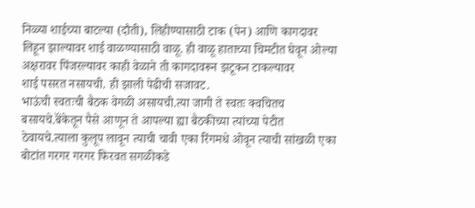निळ्या शाईच्या बाटल्या (दौती), लिहीण्यासाठी टाक (पेन) आणि कागदावर लिहून झाल्यावर शाई वाळण्यासाठी वाळू. ही वाळू हाताच्या चिमटीत घेवून ओल्या अक्षरावर पिंजरल्यावर काही वेळाने ती कागदावरून झटूकन टाकल्यावर
शाई पसरत नसायची. ही झाली पेढीची सजावट.
भाऊंची स्वतःची बैठक वेगळी असायची.त्या जागी ते स्वतः क्वचितच बसायचे.बॅंकेतून पैसे आणून ते आपल्या ह्या बैठकीच्या त्यांच्या पेटीत ठेवायचे.त्याला कुलूप लावून त्याची चावी एका रिंगमधे ओवून त्याची सांखळी एका बोटांत गरगर गरगर फिरवत सगळीकडे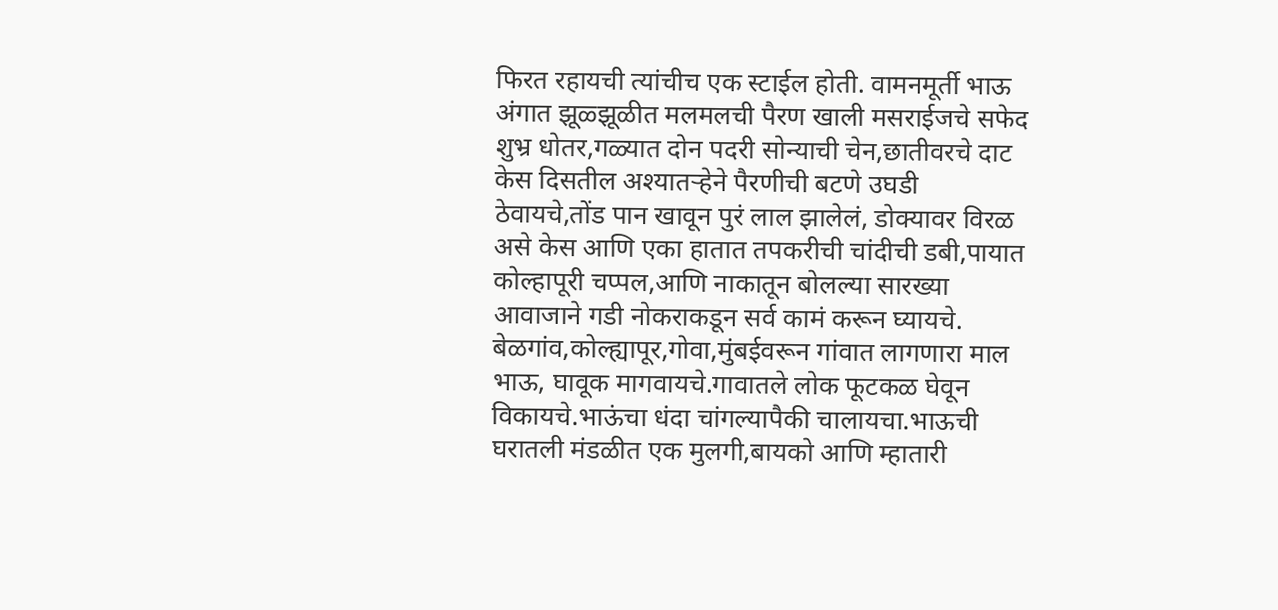फिरत रहायची त्यांचीच एक स्टाईल होती. वामनमूर्ती भाऊ अंगात झूळ्झूळीत मलमलची पैरण खाली मसराईजचे सफेद शुभ्र धोतर,गळ्यात दोन पदरी सोन्याची चेन,छातीवरचे दाट केस दिसतील अश्यातऱ्हेने पैरणीची बटणे उघडी ठेवायचे,तोंड पान खावून पुरं लाल झालेलं, डोक्यावर विरळ असे केस आणि एका हातात तपकरीची चांदीची डबी,पायात कोल्हापूरी चप्पल,आणि नाकातून बोलल्या सारख्या आवाजाने गडी नोकराकडून सर्व कामं करून घ्यायचे.
बेळगांव,कोल्ह्यापूर,गोवा,मुंबईवरून गांवात लागणारा माल भाऊ, घावूक मागवायचे.गावातले लोक फूटकळ घेवून विकायचे.भाऊंचा धंदा चांगल्यापैकी चालायचा.भाऊची घरातली मंडळीत एक मुलगी,बायको आणि म्हातारी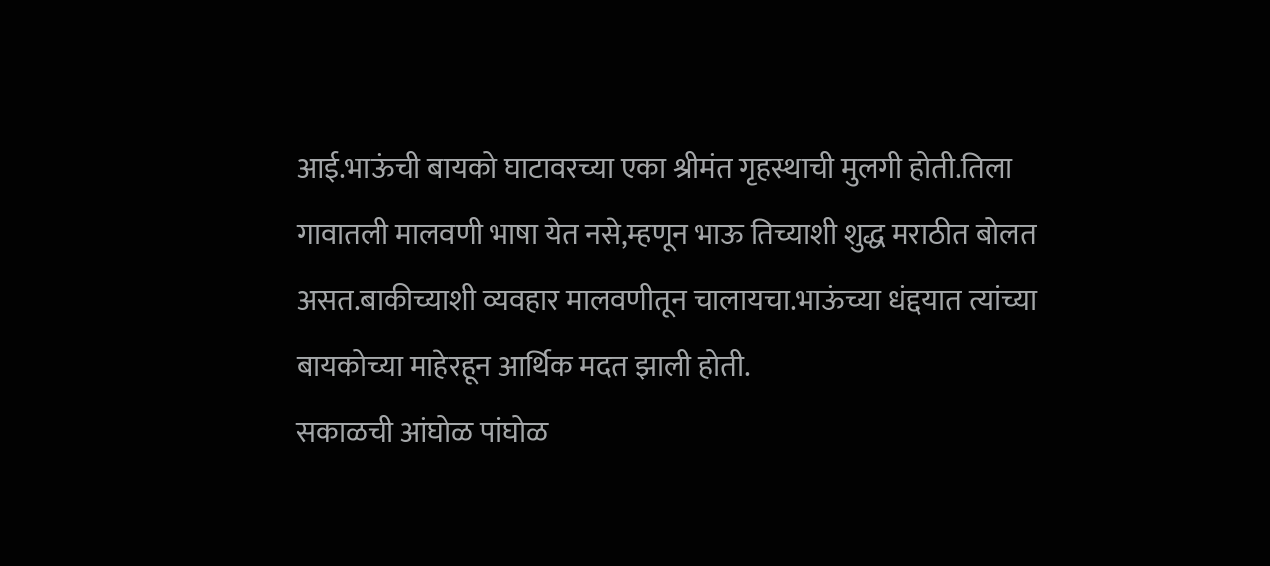आई.भाऊंची बायको घाटावरच्या एका श्रीमंत गृहस्थाची मुलगी होती.तिला गावातली मालवणी भाषा येत नसे,म्हणून भाऊ तिच्याशी शुद्ध मराठीत बोलत असत.बाकीच्याशी व्यवहार मालवणीतून चालायचा.भाऊंच्या धंद्दयात त्यांच्या बायकोच्या माहेरहून आर्थिक मदत झाली होती.
सकाळची आंघोळ पांघोळ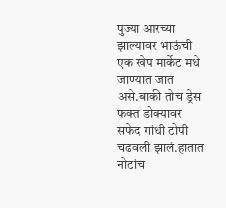पुज्या आरच्या झाल्यावर भाऊंची एक खेप मार्केट मधे जाण्यात जात असे.बाकी तोच ड्रेस फक्त डोक्यावर सफेद गांधी टोपी चढवली झालं.हातात नोटांच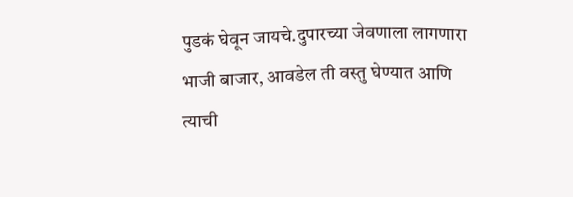पुडकं घेवून जायचे.दुपारच्या जेवणाला लागणारा भाजी बाजार, आवडेल ती वस्तु घेण्यात आणि त्याची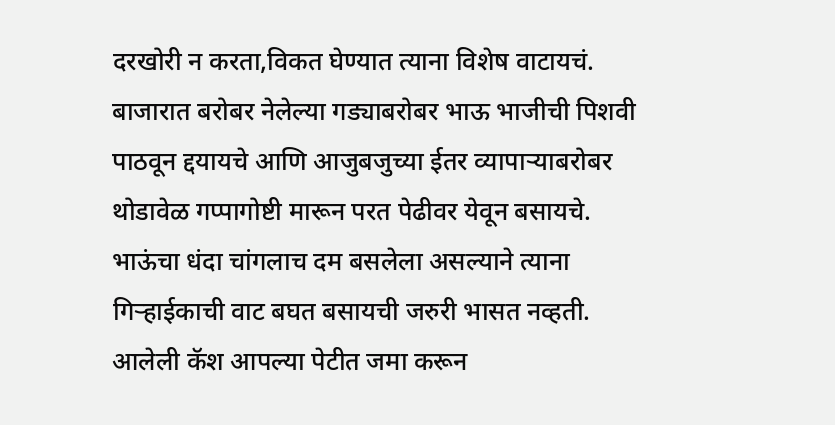दरखोरी न करता,विकत घेण्यात त्याना विशेष वाटायचं. बाजारात बरोबर नेलेल्या गड्याबरोबर भाऊ भाजीची पिशवी पाठवून द्दयायचे आणि आजुबजुच्या ईतर व्यापाऱ्याबरोबर थोडावेळ गप्पागोष्टी मारून परत पेढीवर येवून बसायचे.
भाऊंचा धंदा चांगलाच दम बसलेला असल्याने त्याना गिऱ्हाईकाची वाट बघत बसायची जरुरी भासत नव्हती. आलेली कॅश आपल्या पेटीत जमा करून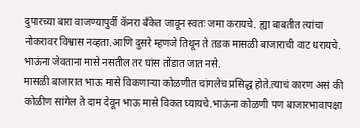दुपारच्या बारा वाजण्यापुर्वी कॅनरा बॅंकेत जावून स्वतः जमा करायचे. ह्या बाबतीत त्यांचा नोकरावर विश्वास नव्हता.आणि दुसरे म्हणजे तिथून ते तडक मासळी बाजाराची वाट धरायचे. भाऊंना जेवताना मासे नसतील तर घांस तोंडात जात नसे.
मासळी बाजारात भाऊ मासे विकणाऱ्या कोळणीत चांगलेच प्रसिद्ध होते.त्याचं कारण असं की कोळीण सांगेल ते दाम देवून भाऊ मासे विकत घ्यायचे.भाऊंना कोळणी पण बाजारभावापक्षा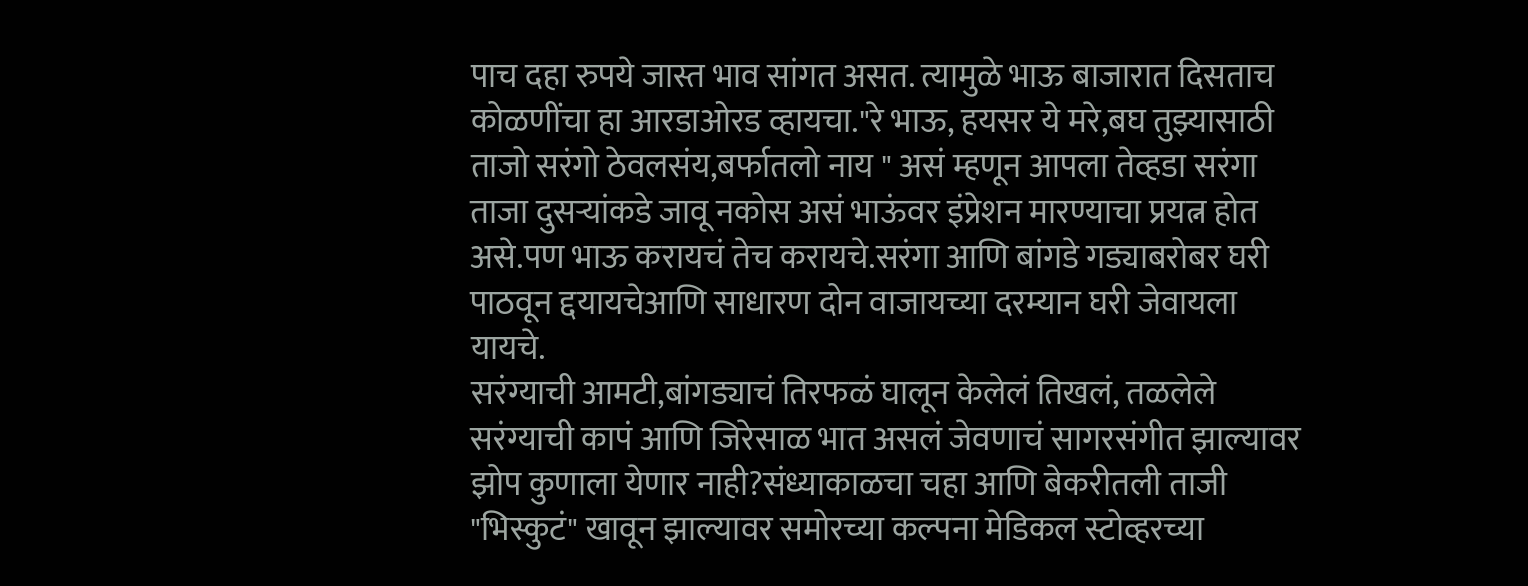पाच दहा रुपये जास्त भाव सांगत असत. त्यामुळे भाऊ बाजारात दिसताच कोळणींचा हा आरडाओरड व्हायचा."रे भाऊ, हयसर ये मरे,बघ तुझ्यासाठी ताजो सरंगो ठेवलसंय,बर्फातलो नाय " असं म्हणून आपला तेव्हडा सरंगा ताजा दुसऱ्यांकडे जावू नकोस असं भाऊंवर इंप्रेशन मारण्याचा प्रयत्न होत असे.पण भाऊ करायचं तेच करायचे.सरंगा आणि बांगडे गड्याबरोबर घरी पाठवून द्दयायचेआणि साधारण दोन वाजायच्या दरम्यान घरी जेवायला यायचे.
सरंग्याची आमटी,बांगड्याचं तिरफळं घालून केलेलं तिखलं, तळलेले सरंग्याची कापं आणि जिरेसाळ भात असलं जेवणाचं सागरसंगीत झाल्यावर झोप कुणाला येणार नाही?संध्याकाळचा चहा आणि बेकरीतली ताजी "भिस्कुटं" खावून झाल्यावर समोरच्या कल्पना मेडिकल स्टोव्हरच्या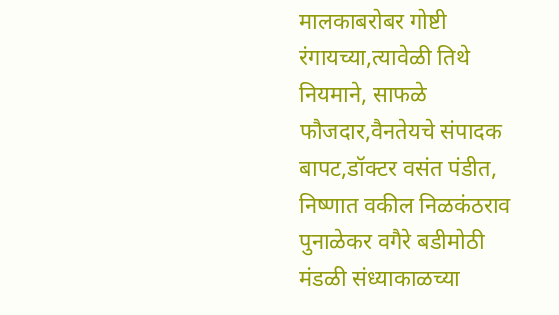मालकाबरोबर गोष्टी रंगायच्या,त्यावेळी तिथे नियमाने, साफळे फौजदार,वैनतेयचे संपादक बापट,डॉक्टर वसंत पंडीत, निष्णात वकील निळकंठराव पुनाळेकर वगैरे बडीमोठी मंडळी संध्याकाळच्या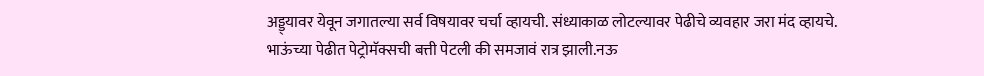अड्ड्यावर येवून जगातल्या सर्व विषयावर चर्चा व्हायची. संध्याकाळ लोटल्यावर पेढीचे व्यवहार जरा मंद व्हायचे. भाऊंच्या पेढीत पेट्रोमॅक्सची बत्ती पेटली की समजावं रात्र झाली.नऊ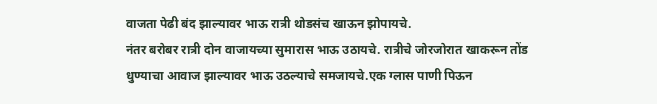वाजता पेढी बंद झाल्यावर भाऊ रात्री थोडसंच खाऊन झोपायचे.
नंतर बरोबर रात्री दोन वाजायच्या सुमारास भाऊ उठायचे. रात्रीचे जोरजोरात खाकरून तोंड धुण्याचा आवाज झाल्यावर भाऊ उठल्याचे समजायचे.एक ग्लास पाणी पिऊन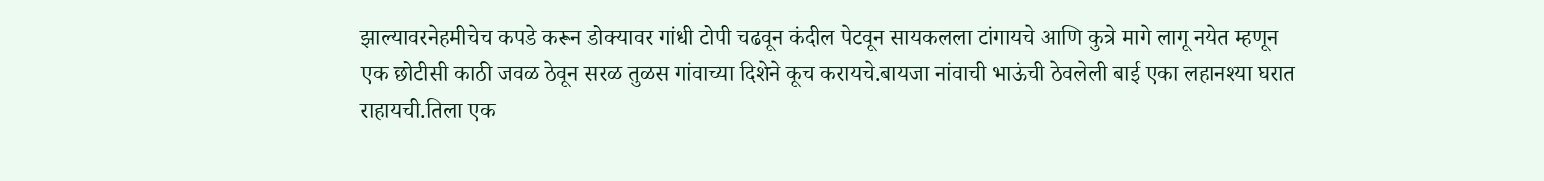झाल्यावरनेहमीचेच कपडे करून डोक्यावर गांधी टोपी चढवून कंदील पेटवून सायकलला टांगायचे आणि कुत्रे मागे लागू नयेत म्हणून
एक छोटीसी काठी जवळ ठेवून सरळ तुळस गांवाच्या दिशेने कूच करायचे.बायजा नांवाची भाऊंची ठेवलेली बाई एका लहानश्या घरात राहायची.तिला एक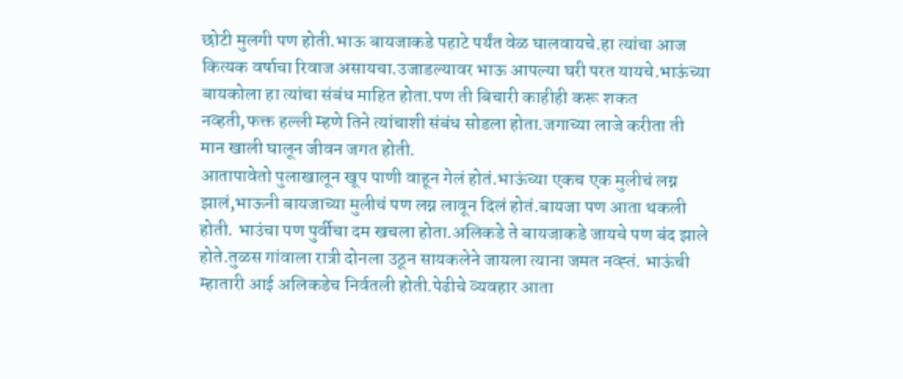छोटी मुलगी पण होती.भाऊ बायजाकडे पहाटे पर्यंत वेळ घालवायचे.हा त्यांचा आज कित्यक वर्षाचा रिवाज असायचा.उजाडल्यावर भाऊ आपल्या घरी परत यायचे.भाऊंच्या बायकोला हा त्यांचा संबंध माहित होता.पण ती बिचारी काहीही करू शकत नव्हती,फक्त हल्ली म्हणे तिने त्यांचाशी संबंध सोडला होता.जगाच्या लाजे करीता ती मान खाली घालून जीवन जगत होती.
आतापावेतो पुलाखालून खूप पाणी वाहून गेलं होतं.भाऊंच्या एकच एक मुलीचं लग्न झालं,भाऊनी बायजाच्या मुलीचं पण लग्न लावून दिलं होतं.बायजा पण आता थकली होती. भाउंचा पण पुर्वीचा दम खचला होता.अलिकडे ते बायजाकडे जायचे पण बंद झाले होते.तुळस गांवाला रात्री दोनला उठून सायकलेने जायला त्याना जमत नव्ह्तं. भाऊंची म्हातारी आई अलिकडेच निर्वतली होती.पेढीचे व्यवहार आता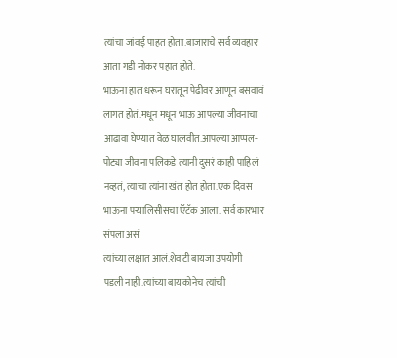त्यांचा जांवई पाहत होता.बाजाराचे सर्व व्यवहार आता गडी नोकर पहात होते.
भाऊना हात धरून घरातून पेढीवर आणून बसवावं लागत होतं.मधून मधून भाऊ आपल्या जीवनाचा आढावा घेण्यात वेळ घालवीत.आपल्या आप्पल-पोट्या जीवना पलिकडे त्यानी दुसरं काही पाहिलं नव्हतं, त्याचा त्यांना खंत होत होता.एक दिवस भाऊना पऱ्यालिसीसचा ऍटॅक आला. सर्व कारभार संपला असं
त्यांच्या लक्षात आलं.शेवटी बायजा उपयोगी पडली नाही.त्यांच्या बायकोनेच त्यांची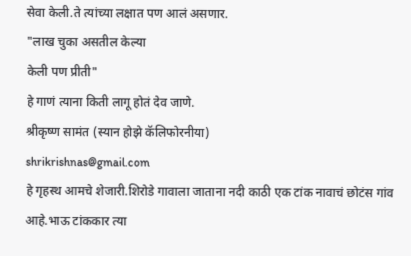सेवा केली.ते त्यांच्या लक्षात पण आलं असणार.
"लाख चुका असतील केल्या
केली पण प्रीती"
हे गाणं त्याना किती लागू होतं देव जाणे.
श्रीकृष्ण सामंत (स्यान होझे कॅलिफोरनीया)
shrikrishnas@gmail.com
हे गृहस्थ आमचे शेजारी.शिरोडे गावाला जाताना नदी काठी एक टांक नावाचं छोटंस गांव आहे.भाऊ टांककार त्या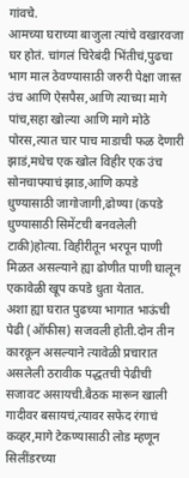गांवचे.
आमच्या घराच्या बाजुला त्यांचे वखारवजा घर होतं. चांगलं चिरेबंदी भिंतीचं,पुढचा भाग माल ठेवण्यासाठी जरुरी पेक्षा जास्त उंच आणि ऐसपैस,आणि त्याच्या मागे पांच,सहा खोल्या आणि मागे मोठे पोरस,त्यात चार पाच माडाची फळ देणारी झाडं,मधेच एक खोल विहीर एक उंच सोनचाफ्याचं झाड,आणि कपडे धुण्यासाठी जागोजागी,ढोण्या (कपडे धुण्यासाठी सिमेंटची बनवलेली टाकी)होत्या. विहीरीतून भरपून पाणी मिळत असल्याने ह्या ढोणीत पाणी घालून एकावेळी खूप कपडे धुता येतात.
अशा ह्या घरात पुढच्या भागात भाऊंची पेढी (ऑफीस) सजवली होती.दोन तीन कारकून असल्याने त्यावेळी प्रचारात असलेली ठरावीक पद्धतची पेढीची सजावट असायची.बैठक मारून खाली गादीवर बसायचं,त्यावर सफेद रंगाचं कव्हर,मागे टेकण्यासाठी लोड म्हणून सिलींडरच्या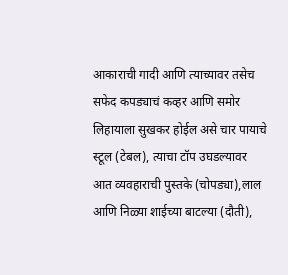आकाराची गादी आणि त्याच्यावर तसेच सफेद कपड्याचं कव्हर आणि समोर लिहायाला सुखकर होईल असे चार पायाचे स्टूल (टेबल), त्याचा टॉप उघडल्यावर आत व्यवहाराची पुस्तके (चोपड्या),लाल आणि निळ्या शाईच्या बाटल्या (दौती),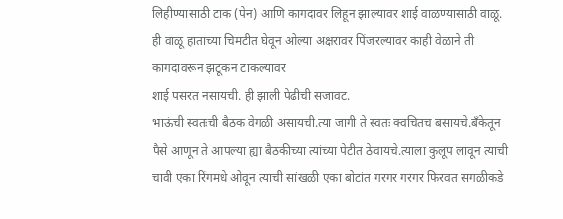लिहीण्यासाठी टाक (पेन) आणि कागदावर लिहून झाल्यावर शाई वाळण्यासाठी वाळू. ही वाळू हाताच्या चिमटीत घेवून ओल्या अक्षरावर पिंजरल्यावर काही वेळाने ती कागदावरून झटूकन टाकल्यावर
शाई पसरत नसायची. ही झाली पेढीची सजावट.
भाऊंची स्वतःची बैठक वेगळी असायची.त्या जागी ते स्वतः क्वचितच बसायचे.बॅंकेतून पैसे आणून ते आपल्या ह्या बैठकीच्या त्यांच्या पेटीत ठेवायचे.त्याला कुलूप लावून त्याची चावी एका रिंगमधे ओवून त्याची सांखळी एका बोटांत गरगर गरगर फिरवत सगळीकडे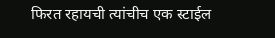फिरत रहायची त्यांचीच एक स्टाईल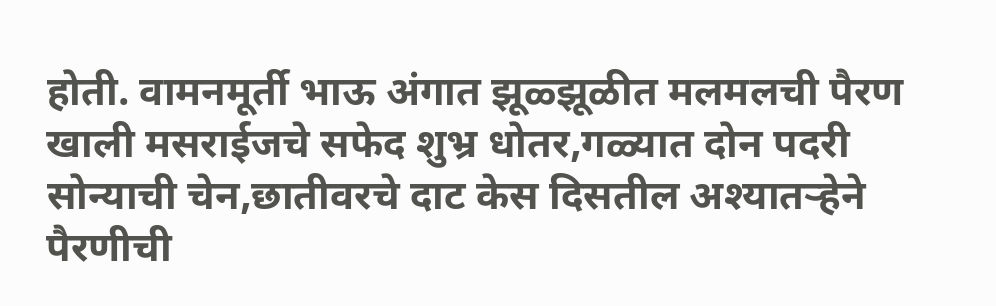होती. वामनमूर्ती भाऊ अंगात झूळ्झूळीत मलमलची पैरण खाली मसराईजचे सफेद शुभ्र धोतर,गळ्यात दोन पदरी सोन्याची चेन,छातीवरचे दाट केस दिसतील अश्यातऱ्हेने पैरणीची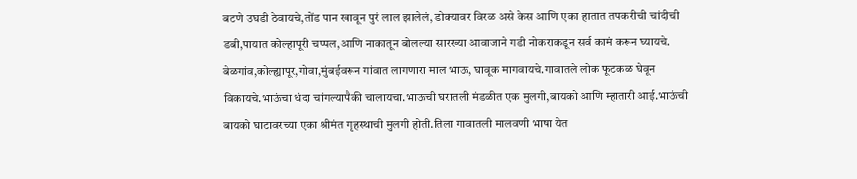बटणे उघडी ठेवायचे,तोंड पान खावून पुरं लाल झालेलं, डोक्यावर विरळ असे केस आणि एका हातात तपकरीची चांदीची डबी,पायात कोल्हापूरी चप्पल,आणि नाकातून बोलल्या सारख्या आवाजाने गडी नोकराकडून सर्व कामं करून घ्यायचे.
बेळगांव,कोल्ह्यापूर,गोवा,मुंबईवरून गांवात लागणारा माल भाऊ, घावूक मागवायचे.गावातले लोक फूटकळ घेवून विकायचे.भाऊंचा धंदा चांगल्यापैकी चालायचा.भाऊची घरातली मंडळीत एक मुलगी,बायको आणि म्हातारी आई.भाऊंची बायको घाटावरच्या एका श्रीमंत गृहस्थाची मुलगी होती.तिला गावातली मालवणी भाषा येत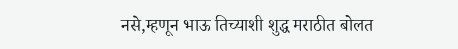नसे,म्हणून भाऊ तिच्याशी शुद्ध मराठीत बोलत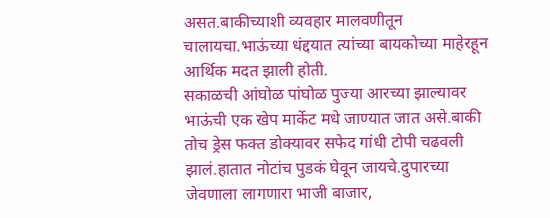असत.बाकीच्याशी व्यवहार मालवणीतून चालायचा.भाऊंच्या धंद्दयात त्यांच्या बायकोच्या माहेरहून आर्थिक मदत झाली होती.
सकाळची आंघोळ पांघोळ पुज्या आरच्या झाल्यावर भाऊंची एक खेप मार्केट मधे जाण्यात जात असे.बाकी तोच ड्रेस फक्त डोक्यावर सफेद गांधी टोपी चढवली झालं.हातात नोटांच पुडकं घेवून जायचे.दुपारच्या जेवणाला लागणारा भाजी बाजार,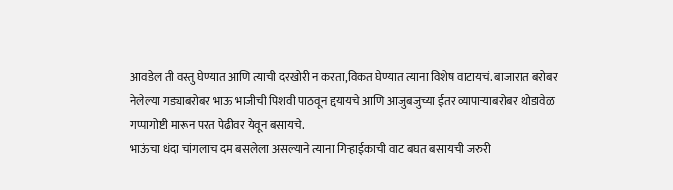आवडेल ती वस्तु घेण्यात आणि त्याची दरखोरी न करता,विकत घेण्यात त्याना विशेष वाटायचं. बाजारात बरोबर नेलेल्या गड्याबरोबर भाऊ भाजीची पिशवी पाठवून द्दयायचे आणि आजुबजुच्या ईतर व्यापाऱ्याबरोबर थोडावेळ गप्पागोष्टी मारून परत पेढीवर येवून बसायचे.
भाऊंचा धंदा चांगलाच दम बसलेला असल्याने त्याना गिऱ्हाईकाची वाट बघत बसायची जरुरी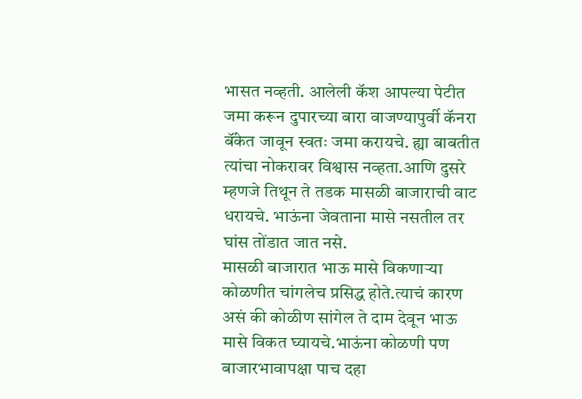भासत नव्हती. आलेली कॅश आपल्या पेटीत जमा करून दुपारच्या बारा वाजण्यापुर्वी कॅनरा बॅंकेत जावून स्वतः जमा करायचे. ह्या बाबतीत त्यांचा नोकरावर विश्वास नव्हता.आणि दुसरे म्हणजे तिथून ते तडक मासळी बाजाराची वाट धरायचे. भाऊंना जेवताना मासे नसतील तर घांस तोंडात जात नसे.
मासळी बाजारात भाऊ मासे विकणाऱ्या कोळणीत चांगलेच प्रसिद्ध होते.त्याचं कारण असं की कोळीण सांगेल ते दाम देवून भाऊ मासे विकत घ्यायचे.भाऊंना कोळणी पण बाजारभावापक्षा पाच दहा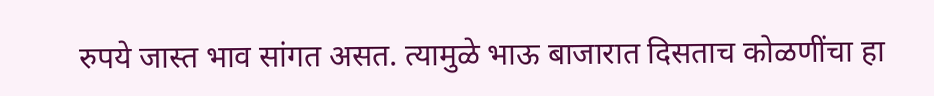रुपये जास्त भाव सांगत असत. त्यामुळे भाऊ बाजारात दिसताच कोळणींचा हा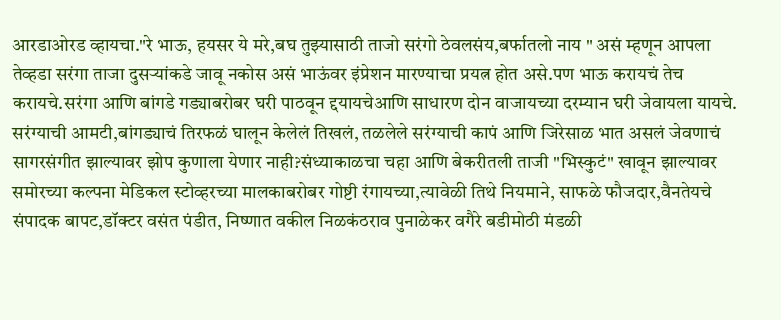आरडाओरड व्हायचा."रे भाऊ, हयसर ये मरे,बघ तुझ्यासाठी ताजो सरंगो ठेवलसंय,बर्फातलो नाय " असं म्हणून आपला तेव्हडा सरंगा ताजा दुसऱ्यांकडे जावू नकोस असं भाऊंवर इंप्रेशन मारण्याचा प्रयत्न होत असे.पण भाऊ करायचं तेच करायचे.सरंगा आणि बांगडे गड्याबरोबर घरी पाठवून द्दयायचेआणि साधारण दोन वाजायच्या दरम्यान घरी जेवायला यायचे.
सरंग्याची आमटी,बांगड्याचं तिरफळं घालून केलेलं तिखलं, तळलेले सरंग्याची कापं आणि जिरेसाळ भात असलं जेवणाचं सागरसंगीत झाल्यावर झोप कुणाला येणार नाही?संध्याकाळचा चहा आणि बेकरीतली ताजी "भिस्कुटं" खावून झाल्यावर समोरच्या कल्पना मेडिकल स्टोव्हरच्या मालकाबरोबर गोष्टी रंगायच्या,त्यावेळी तिथे नियमाने, साफळे फौजदार,वैनतेयचे संपादक बापट,डॉक्टर वसंत पंडीत, निष्णात वकील निळकंठराव पुनाळेकर वगैरे बडीमोठी मंडळी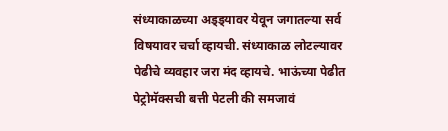संध्याकाळच्या अड्ड्यावर येवून जगातल्या सर्व विषयावर चर्चा व्हायची. संध्याकाळ लोटल्यावर पेढीचे व्यवहार जरा मंद व्हायचे. भाऊंच्या पेढीत पेट्रोमॅक्सची बत्ती पेटली की समजावं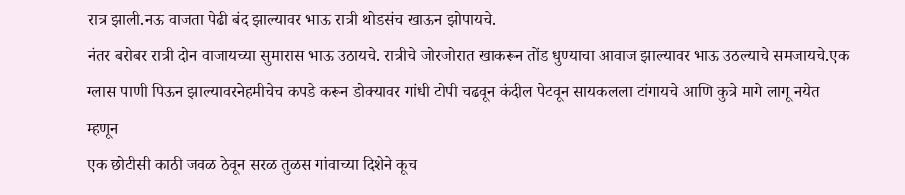रात्र झाली.नऊ वाजता पेढी बंद झाल्यावर भाऊ रात्री थोडसंच खाऊन झोपायचे.
नंतर बरोबर रात्री दोन वाजायच्या सुमारास भाऊ उठायचे. रात्रीचे जोरजोरात खाकरून तोंड धुण्याचा आवाज झाल्यावर भाऊ उठल्याचे समजायचे.एक ग्लास पाणी पिऊन झाल्यावरनेहमीचेच कपडे करून डोक्यावर गांधी टोपी चढवून कंदील पेटवून सायकलला टांगायचे आणि कुत्रे मागे लागू नयेत म्हणून
एक छोटीसी काठी जवळ ठेवून सरळ तुळस गांवाच्या दिशेने कूच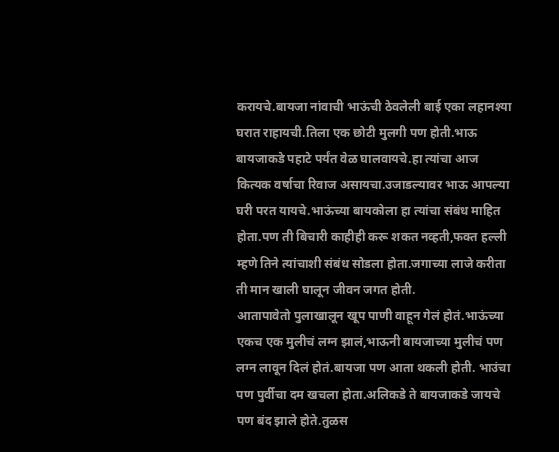करायचे.बायजा नांवाची भाऊंची ठेवलेली बाई एका लहानश्या घरात राहायची.तिला एक छोटी मुलगी पण होती.भाऊ बायजाकडे पहाटे पर्यंत वेळ घालवायचे.हा त्यांचा आज कित्यक वर्षाचा रिवाज असायचा.उजाडल्यावर भाऊ आपल्या घरी परत यायचे.भाऊंच्या बायकोला हा त्यांचा संबंध माहित होता.पण ती बिचारी काहीही करू शकत नव्हती,फक्त हल्ली म्हणे तिने त्यांचाशी संबंध सोडला होता.जगाच्या लाजे करीता ती मान खाली घालून जीवन जगत होती.
आतापावेतो पुलाखालून खूप पाणी वाहून गेलं होतं.भाऊंच्या एकच एक मुलीचं लग्न झालं,भाऊनी बायजाच्या मुलीचं पण लग्न लावून दिलं होतं.बायजा पण आता थकली होती. भाउंचा पण पुर्वीचा दम खचला होता.अलिकडे ते बायजाकडे जायचे पण बंद झाले होते.तुळस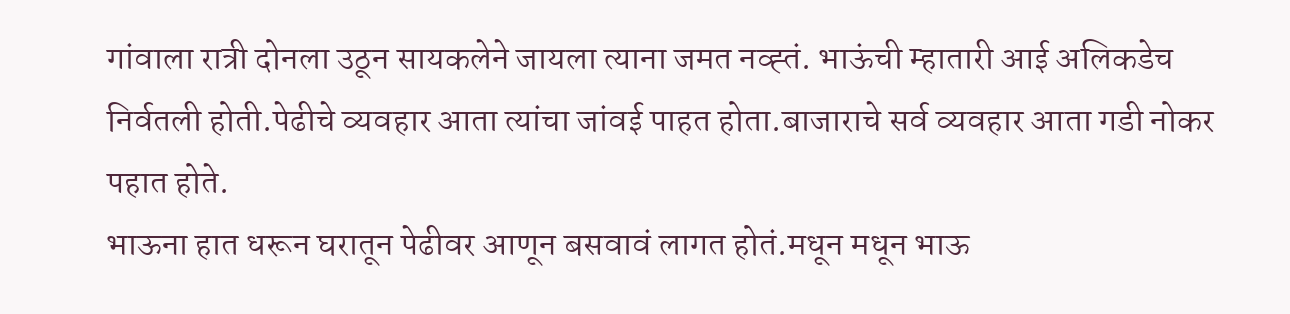गांवाला रात्री दोनला उठून सायकलेने जायला त्याना जमत नव्ह्तं. भाऊंची म्हातारी आई अलिकडेच निर्वतली होती.पेढीचे व्यवहार आता त्यांचा जांवई पाहत होता.बाजाराचे सर्व व्यवहार आता गडी नोकर पहात होते.
भाऊना हात धरून घरातून पेढीवर आणून बसवावं लागत होतं.मधून मधून भाऊ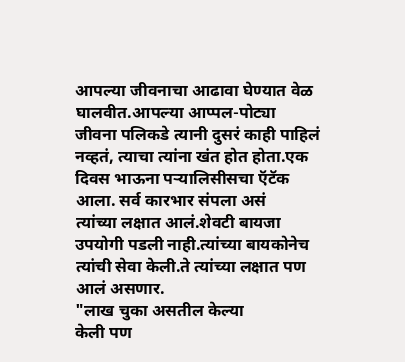आपल्या जीवनाचा आढावा घेण्यात वेळ घालवीत.आपल्या आप्पल-पोट्या जीवना पलिकडे त्यानी दुसरं काही पाहिलं नव्हतं, त्याचा त्यांना खंत होत होता.एक दिवस भाऊना पऱ्यालिसीसचा ऍटॅक आला. सर्व कारभार संपला असं
त्यांच्या लक्षात आलं.शेवटी बायजा उपयोगी पडली नाही.त्यांच्या बायकोनेच त्यांची सेवा केली.ते त्यांच्या लक्षात पण आलं असणार.
"लाख चुका असतील केल्या
केली पण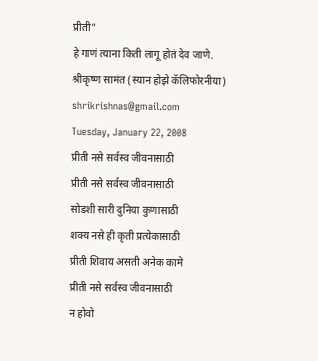प्रीती"
हे गाणं त्याना किती लागू होतं देव जाणे.
श्रीकृष्ण सामंत (स्यान होझे कॅलिफोरनीया)
shrikrishnas@gmail.com
Tuesday, January 22, 2008
प्रीती नसे सर्वस्व जीवनासाठी
प्रीती नसे सर्वस्व जीवनासाठी
सोडशी सारी दुनिया कुणासाठी
शक्य नसे ही कृती प्रत्येकासाठी
प्रीती शिवाय असती अनेक कामे
प्रीती नसे सर्वस्व जीवनासाठी
न होवो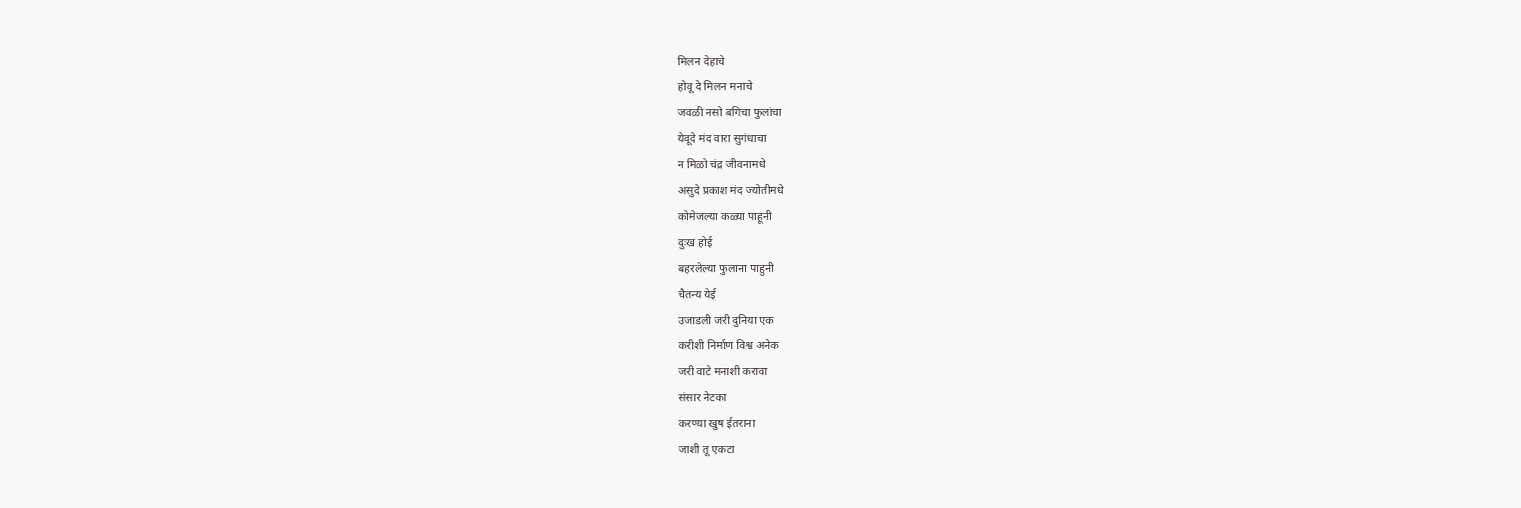मिलन देहाचे
होवू दे मिलन मनाचे
जवळी नसो बगिचा फुलांचा
येवूदे मंद वारा सुगंधाचा
न मिळो चंद्र जीवनामधे
असुदे प्रकाश मंद ज्योतीमधे
कोमेजल्या कळ्या पाहूनी
दुःख होई
बहरलेल्या फुलाना पाहुनी
चैतन्य येई
उजाडली जरी दुनिया एक
करीशी निर्माण विश्व अनेक
जरी वाटे मनाशी करावा
संसार नेटका
करण्या खुष ईतराना
जाशी तू एकटा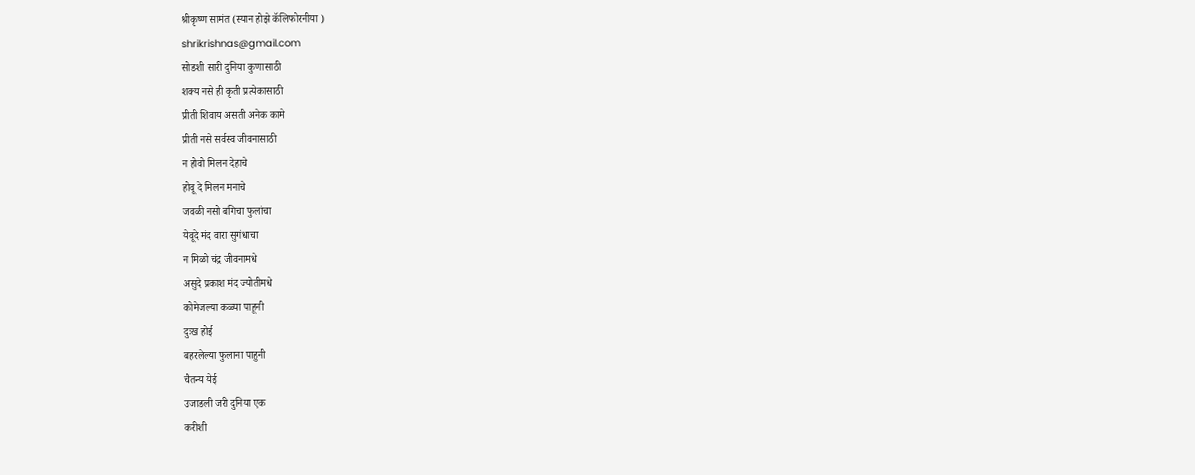श्रीकृष्ण सामंत (स्यान होझे कॅलिफोरनीया )
shrikrishnas@gmail.com
सोडशी सारी दुनिया कुणासाठी
शक्य नसे ही कृती प्रत्येकासाठी
प्रीती शिवाय असती अनेक कामे
प्रीती नसे सर्वस्व जीवनासाठी
न होवो मिलन देहाचे
होवू दे मिलन मनाचे
जवळी नसो बगिचा फुलांचा
येवूदे मंद वारा सुगंधाचा
न मिळो चंद्र जीवनामधे
असुदे प्रकाश मंद ज्योतीमधे
कोमेजल्या कळ्या पाहूनी
दुःख होई
बहरलेल्या फुलाना पाहुनी
चैतन्य येई
उजाडली जरी दुनिया एक
करीशी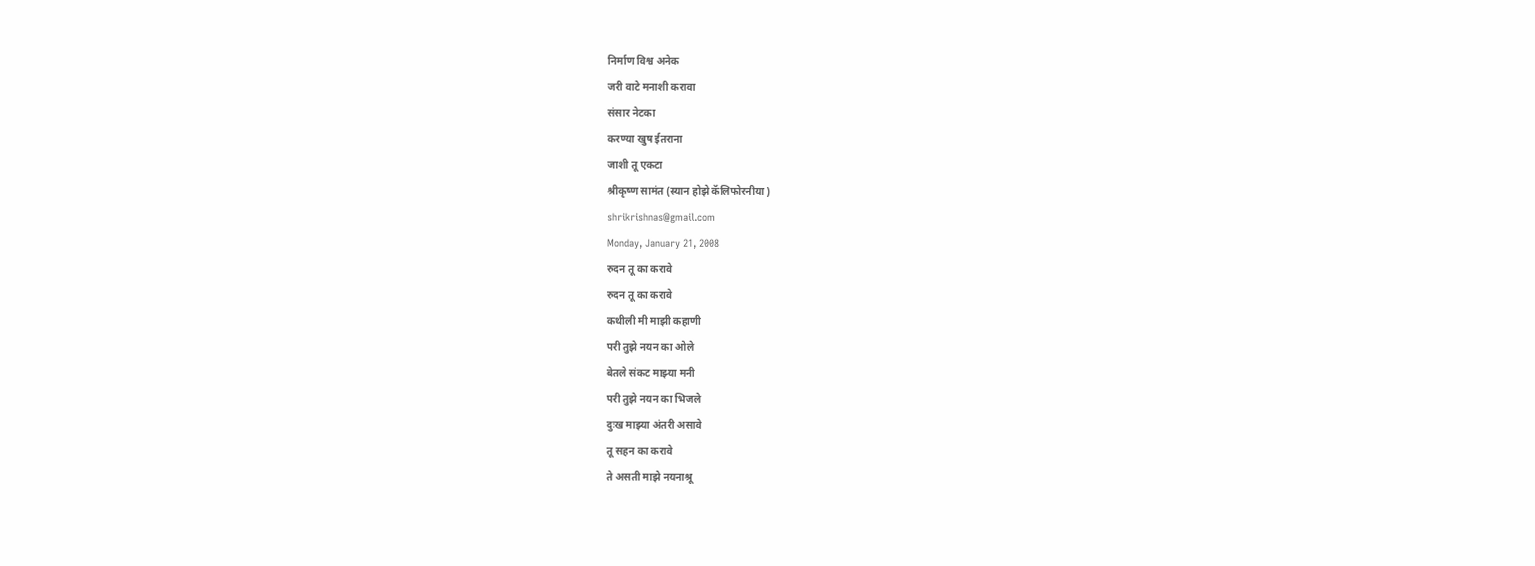निर्माण विश्व अनेक
जरी वाटे मनाशी करावा
संसार नेटका
करण्या खुष ईतराना
जाशी तू एकटा
श्रीकृष्ण सामंत (स्यान होझे कॅलिफोरनीया )
shrikrishnas@gmail.com
Monday, January 21, 2008
रुदन तू का करावे
रुदन तू का करावे
कथीली मी माझी कहाणी
परी तुझे नयन का ओले
बेतले संकट माझ्या मनी
परी तुझे नयन का भिजले
दुःख माझ्या अंतरी असावे
तू सहन का करावे
ते असती माझे नयनाश्रू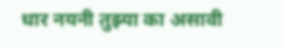धार नयनी तुझ्या का असावी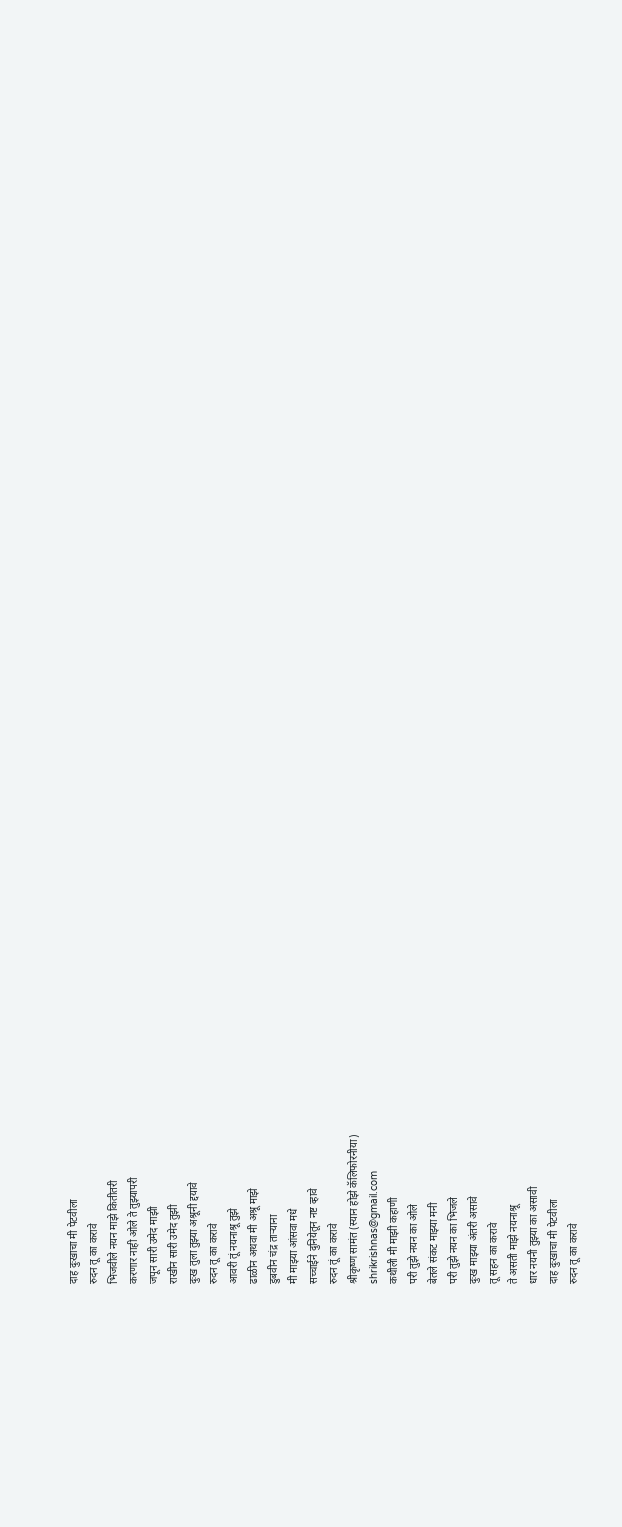दाह दुःखाचा मी पेटवीला
रुदन तू का करावे
भिजवीले नयन माझे कितीतरी
करणार नाही ओले ते तुझ्यापरी
जपून सारी उमेद माझी
राखीन सारी उमेद तुझी
दुःख तुला तुझ्या अश्रूनी द्दयावे
रुदन तू का करावे
आवरी तूं नयनाश्रू तुझे
ढाळीन अथवा मी अश्रू माझे
डुबवीन चंद्र ताऱ्याना
मी माझ्या आंसवा मधे
सच्चाईने दुनियेतून नष्ट व्हावे
रुदन तूं का करावे
श्रीकृष्ण सामंत (स्यान होझे कॅलिफोरनीया)
shrikrishnas@gmail.com
कथीली मी माझी कहाणी
परी तुझे नयन का ओले
बेतले संकट माझ्या मनी
परी तुझे नयन का भिजले
दुःख माझ्या अंतरी असावे
तू सहन का करावे
ते असती माझे नयनाश्रू
धार नयनी तुझ्या का असावी
दाह दुःखाचा मी पेटवीला
रुदन तू का करावे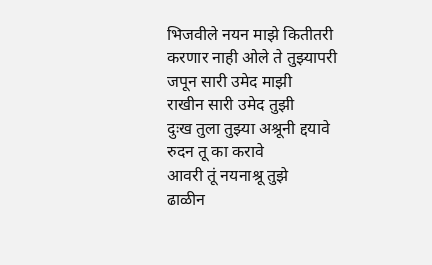भिजवीले नयन माझे कितीतरी
करणार नाही ओले ते तुझ्यापरी
जपून सारी उमेद माझी
राखीन सारी उमेद तुझी
दुःख तुला तुझ्या अश्रूनी द्दयावे
रुदन तू का करावे
आवरी तूं नयनाश्रू तुझे
ढाळीन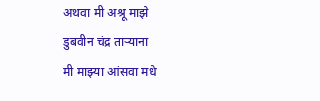अथवा मी अश्रू माझे
डुबवीन चंद्र ताऱ्याना
मी माझ्या आंसवा मधे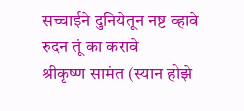सच्चाईने दुनियेतून नष्ट व्हावे
रुदन तूं का करावे
श्रीकृष्ण सामंत (स्यान होझे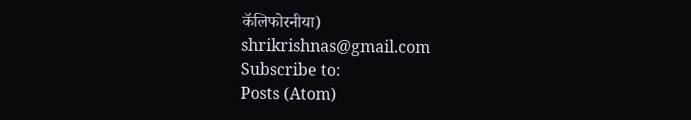कॅलिफोरनीया)
shrikrishnas@gmail.com
Subscribe to:
Posts (Atom)